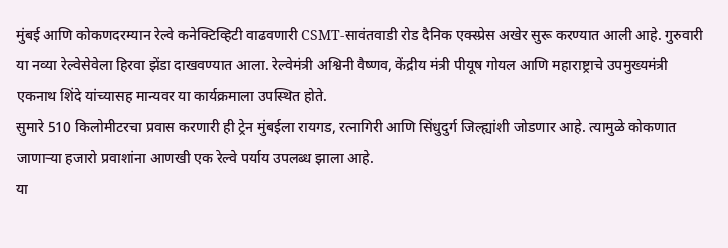मुंबई आणि कोकणदरम्यान रेल्वे कनेक्टिव्हिटी वाढवणारी CSMT-सावंतवाडी रोड दैनिक एक्स्प्रेस अखेर सुरू करण्यात आली आहे. गुरुवारी या नव्या रेल्वेसेवेला हिरवा झेंडा दाखवण्यात आला. रेल्वेमंत्री अश्विनी वैष्णव, केंद्रीय मंत्री पीयूष गोयल आणि महाराष्ट्राचे उपमुख्यमंत्री एकनाथ शिंदे यांच्यासह मान्यवर या कार्यक्रमाला उपस्थित होते.
सुमारे 510 किलोमीटरचा प्रवास करणारी ही ट्रेन मुंबईला रायगड, रत्नागिरी आणि सिंधुदुर्ग जिल्ह्यांशी जोडणार आहे. त्यामुळे कोकणात जाणाऱ्या हजारो प्रवाशांना आणखी एक रेल्वे पर्याय उपलब्ध झाला आहे.
या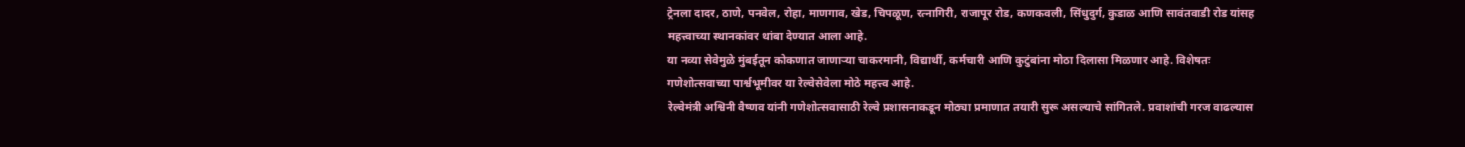ट्रेनला दादर, ठाणे, पनवेल, रोहा, माणगाव, खेड, चिपळूण, रत्नागिरी, राजापूर रोड, कणकवली, सिंधुदुर्ग, कुडाळ आणि सावंतवाडी रोड यांसह महत्त्वाच्या स्थानकांवर थांबा देण्यात आला आहे.
या नव्या सेवेमुळे मुंबईतून कोकणात जाणाऱ्या चाकरमानी, विद्यार्थी, कर्मचारी आणि कुटुंबांना मोठा दिलासा मिळणार आहे. विशेषतः गणेशोत्सवाच्या पार्श्वभूमीवर या रेल्वेसेवेला मोठे महत्त्व आहे.
रेल्वेमंत्री अश्विनी वैष्णव यांनी गणेशोत्सवासाठी रेल्वे प्रशासनाकडून मोठ्या प्रमाणात तयारी सुरू असल्याचे सांगितले. प्रवाशांची गरज वाढल्यास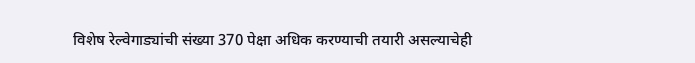विशेष रेल्वेगाड्यांची संख्या 370 पेक्षा अधिक करण्याची तयारी असल्याचेही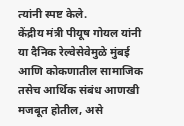त्यांनी स्पष्ट केले.
केंद्रीय मंत्री पीयूष गोयल यांनी या दैनिक रेल्वेसेवेमुळे मुंबई आणि कोकणातील सामाजिक तसेच आर्थिक संबंध आणखी मजबूत होतील, असे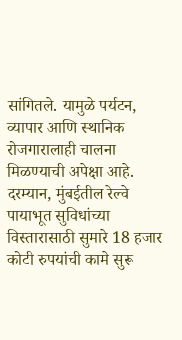सांगितले. यामुळे पर्यटन, व्यापार आणि स्थानिक रोजगारालाही चालना मिळण्याची अपेक्षा आहे.
दरम्यान, मुंबईतील रेल्वे पायाभूत सुविधांच्या विस्तारासाठी सुमारे 18 हजार कोटी रुपयांची कामे सुरू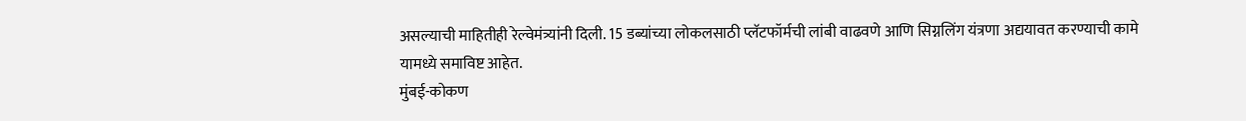असल्याची माहितीही रेल्वेमंत्र्यांनी दिली. 15 डब्यांच्या लोकलसाठी प्लॅटफॉर्मची लांबी वाढवणे आणि सिग्नलिंग यंत्रणा अद्ययावत करण्याची कामे यामध्ये समाविष्ट आहेत.
मुंबई-कोकण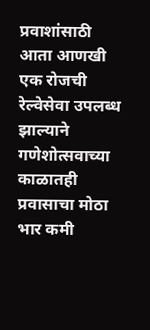प्रवाशांसाठी आता आणखी एक रोजची रेल्वेसेवा उपलब्ध झाल्याने गणेशोत्सवाच्या काळातही प्रवासाचा मोठा भार कमी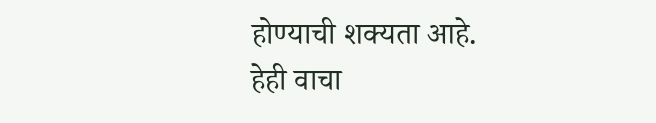होण्याची शक्यता आहे.
हेही वाचा